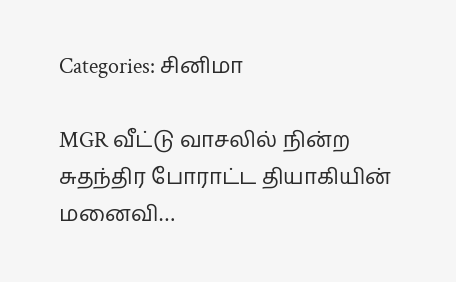Categories: சினிமா

MGR வீட்டு வாசலில் நின்ற சுதந்திர போராட்ட தியாகியின் மனைவி…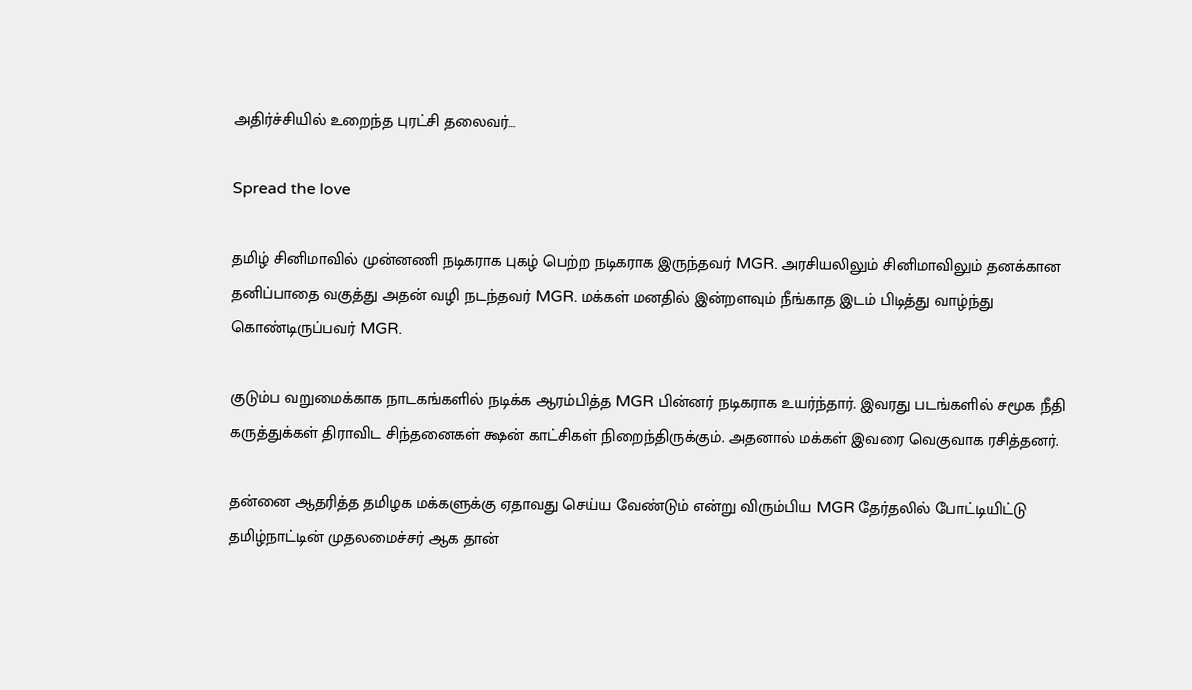அதிர்ச்சியில் உறைந்த புரட்சி தலைவர்…

Spread the love

தமிழ் சினிமாவில் முன்னணி நடிகராக புகழ் பெற்ற நடிகராக இருந்தவர் MGR. அரசியலிலும் சினிமாவிலும் தனக்கான தனிப்பாதை வகுத்து அதன் வழி நடந்தவர் MGR. மக்கள் மனதில் இன்றளவும் நீங்காத இடம் பிடித்து வாழ்ந்து கொண்டிருப்பவர் MGR.

குடும்ப வறுமைக்காக நாடகங்களில் நடிக்க ஆரம்பித்த MGR பின்னர் நடிகராக உயர்ந்தார். இவரது படங்களில் சமூக நீதி கருத்துக்கள் திராவிட சிந்தனைகள் க்ஷன் காட்சிகள் நிறைந்திருக்கும். அதனால் மக்கள் இவரை வெகுவாக ரசித்தனர்.

தன்னை ஆதரித்த தமிழக மக்களுக்கு ஏதாவது செய்ய வேண்டும் என்று விரும்பிய MGR தேர்தலில் போட்டியிட்டு தமிழ்நாட்டின் முதலமைச்சர் ஆக தான்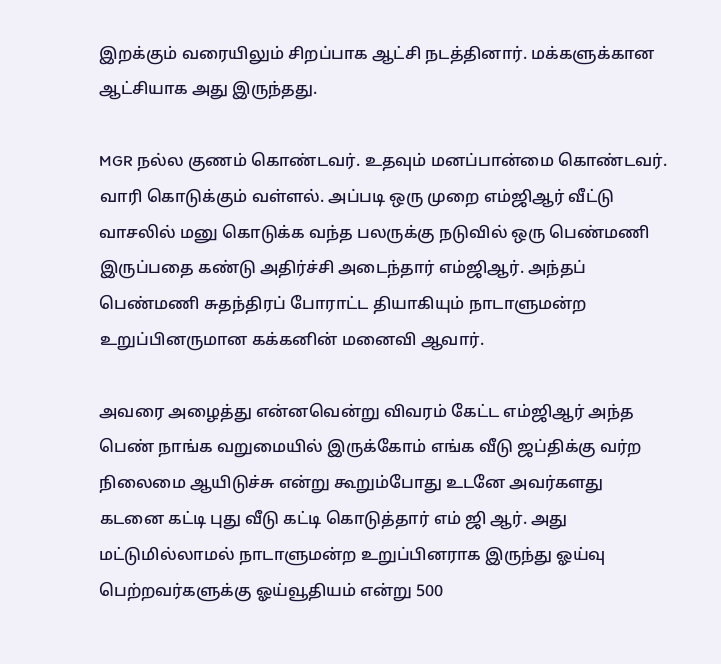இறக்கும் வரையிலும் சிறப்பாக ஆட்சி நடத்தினார். மக்களுக்கான ஆட்சியாக அது இருந்தது.

MGR நல்ல குணம் கொண்டவர். உதவும் மனப்பான்மை கொண்டவர். வாரி கொடுக்கும் வள்ளல். அப்படி ஒரு முறை எம்ஜிஆர் வீட்டு வாசலில் மனு கொடுக்க வந்த பலருக்கு நடுவில் ஒரு பெண்மணி இருப்பதை கண்டு அதிர்ச்சி அடைந்தார் எம்ஜிஆர். அந்தப் பெண்மணி சுதந்திரப் போராட்ட தியாகியும் நாடாளுமன்ற உறுப்பினருமான கக்கனின் மனைவி ஆவார்.

அவரை அழைத்து என்னவென்று விவரம் கேட்ட எம்ஜிஆர் அந்த பெண் நாங்க வறுமையில் இருக்கோம் எங்க வீடு ஜப்திக்கு வர்ற நிலைமை ஆயிடுச்சு என்று கூறும்போது உடனே அவர்களது கடனை கட்டி புது வீடு கட்டி கொடுத்தார் எம் ஜி ஆர். அது மட்டுமில்லாமல் நாடாளுமன்ற உறுப்பினராக இருந்து ஓய்வு பெற்றவர்களுக்கு ஓய்வூதியம் என்று 500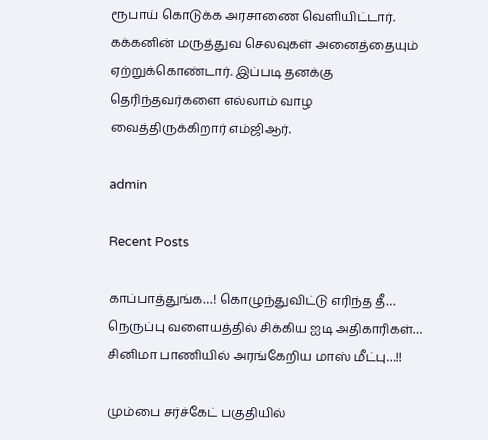ரூபாய் கொடுக்க அரசாணை வெளியிட்டார். கக்கனின் மருத்துவ செலவுகள் அனைத்தையும் ஏற்றுக்கொண்டார். இப்படி தனக்கு தெரிந்தவர்களை எல்லாம் வாழ வைத்திருக்கிறார் எம்ஜிஆர்.

admin

Recent Posts

காப்பாத்துங்க…! கொழுந்துவிட்டு எரிந்த தீ… நெருப்பு வளையத்தில் சிக்கிய ஐடி அதிகாரிகள்… சினிமா பாணியில் அரங்கேறிய மாஸ் மீட்பு…!!

மும்பை சர்ச்கேட் பகுதியில்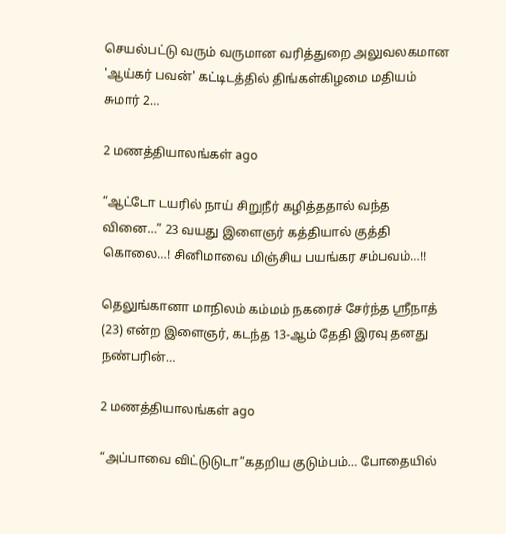செயல்பட்டு வரும் வருமான வரித்துறை அலுவலகமான 'ஆய்கர் பவன்' கட்டிடத்தில் திங்கள்கிழமை மதியம் சுமார் 2…

2 மணத்தியாலங்கள் ago

“ஆட்டோ டயரில் நாய் சிறுநீர் கழித்ததால் வந்த வினை…” 23 வயது இளைஞர் கத்தியால் குத்தி கொலை…! சினிமாவை மிஞ்சிய பயங்கர சம்பவம்…!!

தெலுங்கானா மாநிலம் கம்மம் நகரைச் சேர்ந்த ஸ்ரீநாத் (23) என்ற இளைஞர், கடந்த 13-ஆம் தேதி இரவு தனது நண்பரின்…

2 மணத்தியாலங்கள் ago

“அப்பாவை விட்டுடுடா”கதறிய குடும்பம்… போதையில்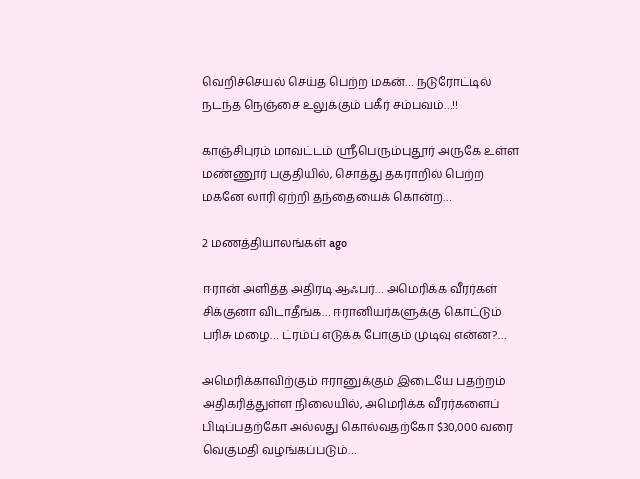வெறிச்செயல் செய்த பெற்ற மகன்… நடுரோட்டில் நடந்த நெஞ்சை உலுக்கும் பகீர் சம்பவம்…!!

காஞ்சிபுரம் மாவட்டம் ஸ்ரீபெரும்புதூர் அருகே உள்ள மண்ணூர் பகுதியில், சொத்து தகராறில் பெற்ற மகனே லாரி ஏற்றி தந்தையைக் கொன்ற…

2 மணத்தியாலங்கள் ago

ஈரான் அளித்த அதிரடி ஆஃபர்… அமெரிக்க வீரர்கள் சிக்குனா விடாதீங்க… ஈரானியர்களுக்கு கொட்டும் பரிசு மழை… ட்ரம்ப் எடுக்க போகும் முடிவு என்ன?…

அமெரிக்காவிற்கும் ஈரானுக்கும் இடையே பதற்றம் அதிகரித்துள்ள நிலையில், அமெரிக்க வீரர்களைப் பிடிப்பதற்கோ அல்லது கொல்வதற்கோ $30,000 வரை வெகுமதி வழங்கப்படும்…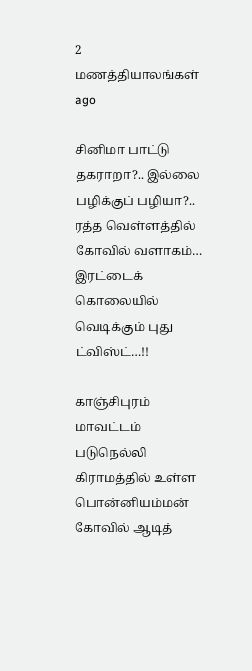2 மணத்தியாலங்கள் ago

சினிமா பாட்டு தகராறா?.. இல்லை பழிக்குப் பழியா?.. ரத்த வெள்ளத்தில் கோவில் வளாகம்… இரட்டைக் கொலையில் வெடிக்கும் புது ட்விஸ்ட்…!!

காஞ்சிபுரம் மாவட்டம் படுநெல்லி கிராமத்தில் உள்ள பொன்னியம்மன் கோவில் ஆடித்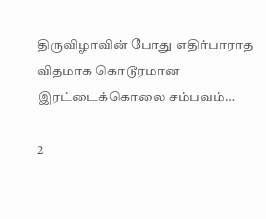திருவிழாவின் போது எதிர்பாராத விதமாக கொடூரமான இரட்டைக்கொலை சம்பவம்…

2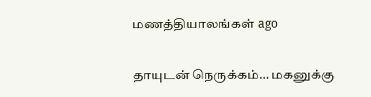மணத்தியாலங்கள் ago

தாயுடன் நெருக்கம்… மகனுக்கு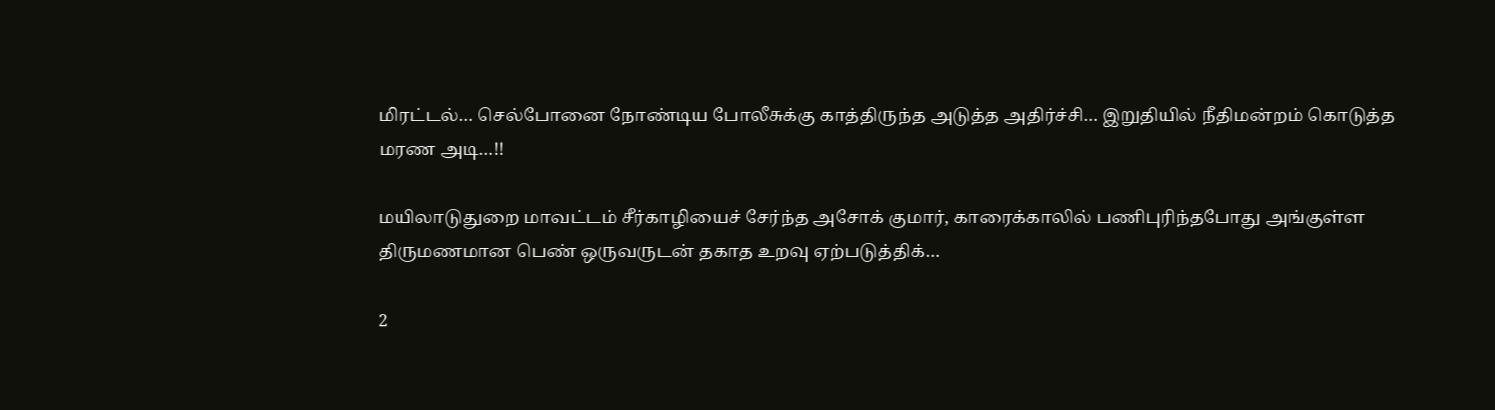மிரட்டல்… செல்போனை நோண்டிய போலீசுக்கு காத்திருந்த அடுத்த அதிர்ச்சி… இறுதியில் நீதிமன்றம் கொடுத்த மரண அடி…!!

மயிலாடுதுறை மாவட்டம் சீர்காழியைச் சேர்ந்த அசோக் குமார், காரைக்காலில் பணிபுரிந்தபோது அங்குள்ள திருமணமான பெண் ஒருவருடன் தகாத உறவு ஏற்படுத்திக்…

2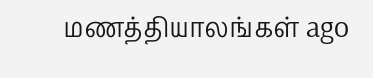மணத்தியாலங்கள் ago